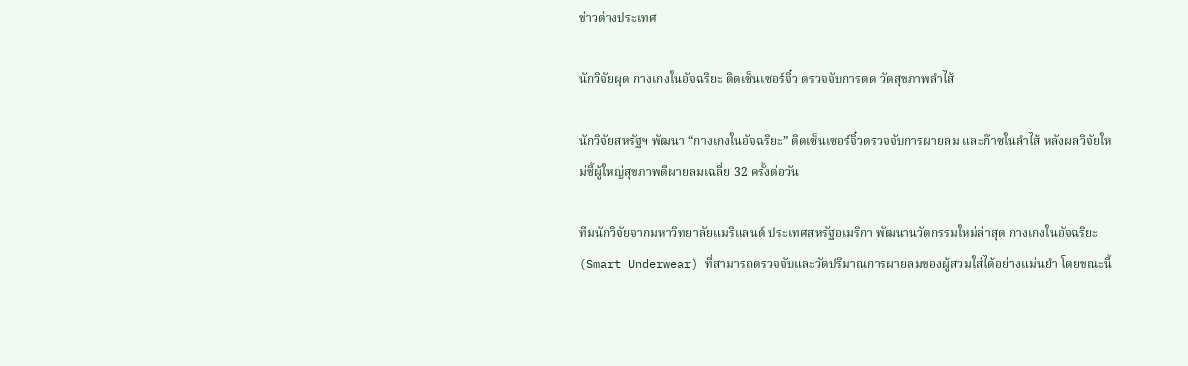ข่าวต่างประเทศ

นักวิจัยผุด กางเกงในอัจฉริยะ ติดเซ็นเซอร์จิ๋ว ตรวจจับการตด วัดสุขภาพลำไส้

นักวิจัยสหรัฐฯ พัฒนา “กางเกงในอัจฉริยะ” ติดเซ็นเซอร์จิ๋วตรวจจับการผายลม และก๊าซในลำไส้ หลังผลวิจัยใหม่ชี้ผู้ใหญ่สุขภาพดีผายลมเฉลี่ย 32 ครั้งต่อวัน

ทีมนักวิจัยจากมหาวิทยาลัยแมริแลนด์ ประเทศสหรัฐอเมริกา พัฒนานวัตกรรมใหม่ล่าสุด กางเกงในอัจฉริยะ (Smart Underwear) ที่สามารถตรวจจับและวัดปริมาณการผายลมของผู้สวมใส่ได้อย่างแม่นยำ โดยขณะนี้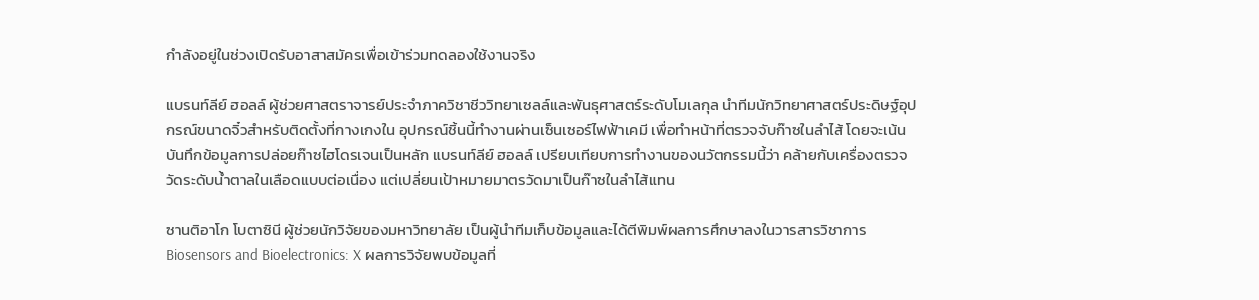กำลังอยู่ในช่วงเปิดรับอาสาสมัครเพื่อเข้าร่วมทดลองใช้งานจริง

แบรนท์ลีย์ ฮอลล์ ผู้ช่วยศาสตราจารย์ประจำภาควิชาชีววิทยาเซลล์และพันธุศาสตร์ระดับโมเลกุล นำทีมนักวิทยาศาสตร์ประดิษฐ์อุปกรณ์ขนาดจิ๋วสำหรับติดตั้งที่กางเกงใน อุปกรณ์ชิ้นนี้ทำงานผ่านเซ็นเซอร์ไฟฟ้าเคมี เพื่อทำหน้าที่ตรวจจับก๊าซในลำไส้ โดยจะเน้นบันทึกข้อมูลการปล่อยก๊าซไฮโดรเจนเป็นหลัก แบรนท์ลีย์ ฮอลล์ เปรียบเทียบการทำงานของนวัตกรรมนี้ว่า คล้ายกับเครื่องตรวจวัดระดับน้ำตาลในเลือดแบบต่อเนื่อง แต่เปลี่ยนเป้าหมายมาตรวัดมาเป็นก๊าซในลำไส้แทน

ซานติอาโก โบตาซินี ผู้ช่วยนักวิจัยของมหาวิทยาลัย เป็นผู้นำทีมเก็บข้อมูลและได้ตีพิมพ์ผลการศึกษาลงในวารสารวิชาการ Biosensors and Bioelectronics: X ผลการวิจัยพบข้อมูลที่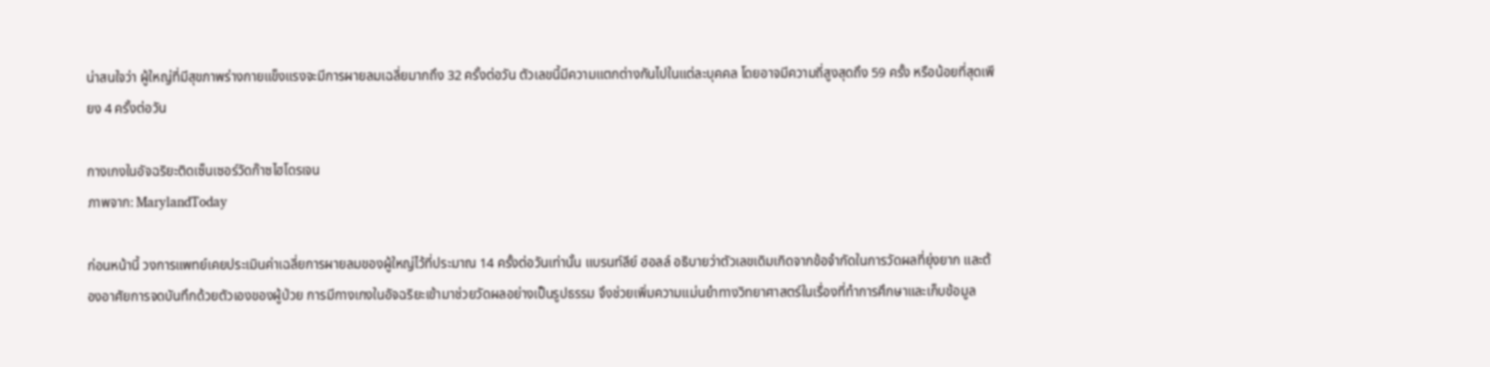น่าสนใจว่า ผู้ใหญ่ที่มีสุขภาพร่างกายแข็งแรงจะมีการผายลมเฉลี่ยมากถึง 32 ครั้งต่อวัน ตัวเลขนี้มีความแตกต่างกันไปในแต่ละบุคคล โดยอาจมีความถี่สูงสุดถึง 59 ครั้ง หรือน้อยที่สุดเพียง 4 ครั้งต่อวัน

กางเกงในอัจฉริยะติดเซ็นเซอร์วัดก๊าซไฮโดรเจน
ภาพจาก: MarylandToday

ก่อนหน้านี้ วงการแพทย์เคยประเมินค่าเฉลี่ยการผายลมของผู้ใหญ่ไว้ที่ประมาณ 14 ครั้งต่อวันเท่านั้น แบรนท์ลีย์ ฮอลล์ อธิบายว่าตัวเลขเดิมเกิดจากข้อจำกัดในการวัดผลที่ยุ่งยาก และต้องอาศัยการจดบันทึกด้วยตัวเองของผู้ป่วย การมีกางเกงในอัจฉริยะเข้ามาช่วยวัดผลอย่างเป็นรูปธรรม จึงช่วยเพิ่มความแม่นยำทางวิทยาศาสตร์ในเรื่องที่ทำการศึกษาและเก็บข้อมูล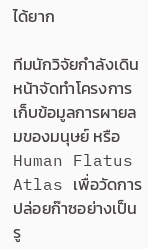ได้ยาก

ทีมนักวิจัยกำลังเดินหน้าจัดทำโครงการเก็บข้อมูลการผายลมของมนุษย์ หรือ Human Flatus Atlas เพื่อวัดการปล่อยก๊าซอย่างเป็นรู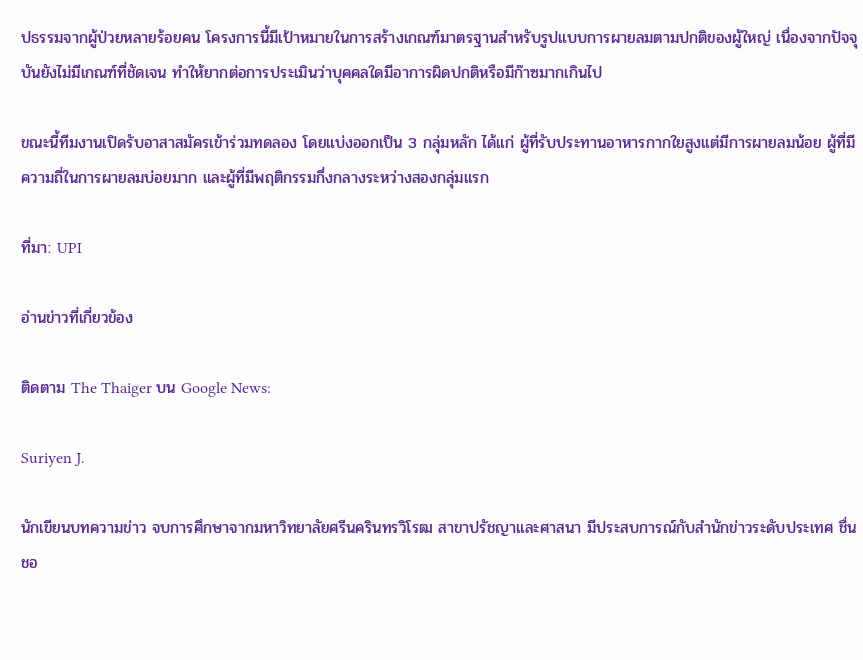ปธรรมจากผู้ป่วยหลายร้อยคน โครงการนี้มีเป้าหมายในการสร้างเกณฑ์มาตรฐานสำหรับรูปแบบการผายลมตามปกติของผู้ใหญ่ เนื่องจากปัจจุบันยังไม่มีเกณฑ์ที่ชัดเจน ทำให้ยากต่อการประเมินว่าบุคคลใดมีอาการผิดปกติหรือมีก๊าซมากเกินไป

ขณะนี้ทีมงานเปิดรับอาสาสมัครเข้าร่วมทดลอง โดยแบ่งออกเป็น 3 กลุ่มหลัก ได้แก่ ผู้ที่รับประทานอาหารกากใยสูงแต่มีการผายลมน้อย ผู้ที่มีความถี่ในการผายลมบ่อยมาก และผู้ที่มีพฤติกรรมกึ่งกลางระหว่างสองกลุ่มแรก

ที่มา: UPI

อ่านข่าวที่เกี่ยวข้อง

ติดตาม The Thaiger บน Google News:

Suriyen J.

นักเขียนบทความข่าว จบการศึกษาจากมหาวิทยาลัยศรีนครินทรวิโรฒ สาขาปรัชญาและศาสนา มีประสบการณ์กับสำนักข่าวระดับประเทศ ชื่นชอ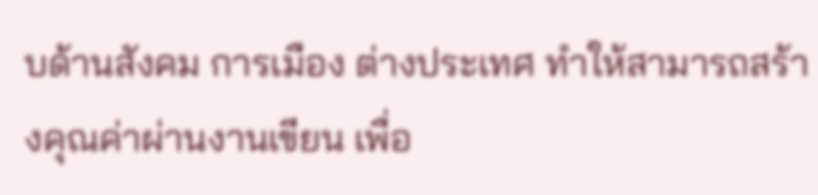บด้านสังคม การเมือง ต่างประเทศ ทำให้สามารถสร้างคุณค่าผ่านงานเขียน เพื่อ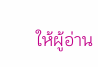ให้ผู้อ่าน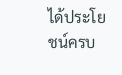ได้ประโยชน์ครบ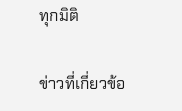ทุกมิติ

ข่าวที่เกี่ยวข้อ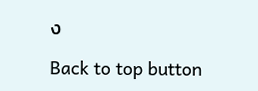ง

Back to top button